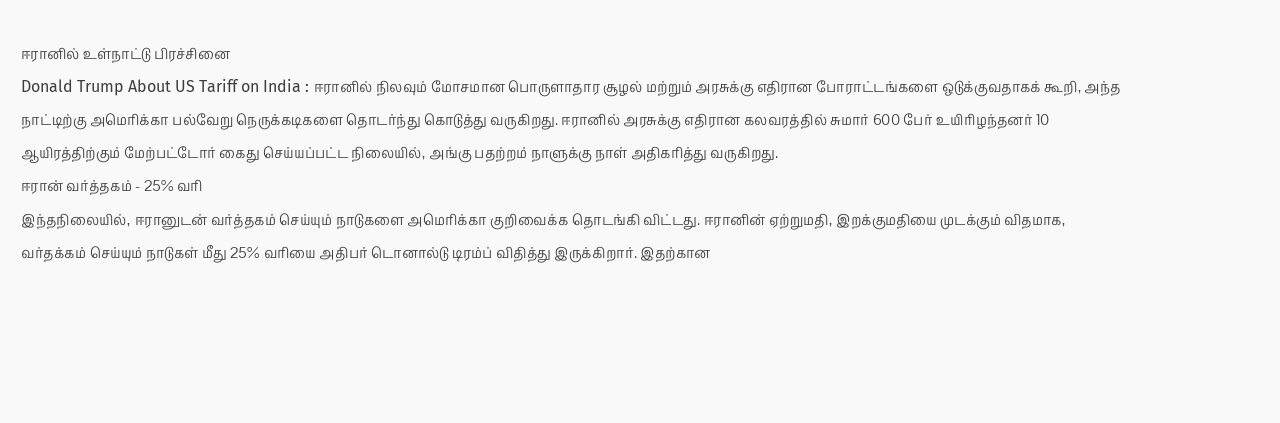ஈரானில் உள்நாட்டு பிரச்சினை
Donald Trump About US Tariff on India : ஈரானில் நிலவும் மோசமான பொருளாதார சூழல் மற்றும் அரசுக்கு எதிரான போராட்டங்களை ஒடுக்குவதாகக் கூறி, அந்த நாட்டிற்கு அமெரிக்கா பல்வேறு நெருக்கடிகளை தொடர்ந்து கொடுத்து வருகிறது. ஈரானில் அரசுக்கு எதிரான கலவரத்தில் சுமார் 600 பேர் உயிரிழந்தனர் 10 ஆயிரத்திற்கும் மேற்பட்டோர் கைது செய்யப்பட்ட நிலையில், அங்கு பதற்றம் நாளுக்கு நாள் அதிகரித்து வருகிறது.
ஈரான் வர்த்தகம் - 25% வரி
இந்தநிலையில், ஈரானுடன் வர்த்தகம் செய்யும் நாடுகளை அமெரிக்கா குறிவைக்க தொடங்கி விட்டது. ஈரானின் ஏற்றுமதி, இறக்குமதியை முடக்கும் விதமாக, வர்தக்கம் செய்யும் நாடுகள் மீது 25% வரியை அதிபர் டொனால்டு டிரம்ப் விதித்து இருக்கிறார். இதற்கான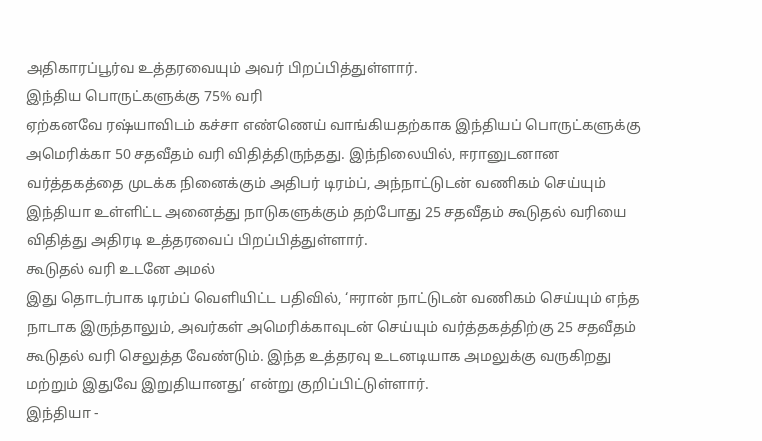அதிகாரப்பூர்வ உத்தரவையும் அவர் பிறப்பித்துள்ளார்.
இந்திய பொருட்களுக்கு 75% வரி
ஏற்கனவே ரஷ்யாவிடம் கச்சா எண்ணெய் வாங்கியதற்காக இந்தியப் பொருட்களுக்கு அமெரிக்கா 50 சதவீதம் வரி விதித்திருந்தது. இந்நிலையில், ஈரானுடனான வர்த்தகத்தை முடக்க நினைக்கும் அதிபர் டிரம்ப், அந்நாட்டுடன் வணிகம் செய்யும் இந்தியா உள்ளிட்ட அனைத்து நாடுகளுக்கும் தற்போது 25 சதவீதம் கூடுதல் வரியை விதித்து அதிரடி உத்தரவைப் பிறப்பித்துள்ளார்.
கூடுதல் வரி உடனே அமல்
இது தொடர்பாக டிரம்ப் வெளியிட்ட பதிவில், ‘ஈரான் நாட்டுடன் வணிகம் செய்யும் எந்த நாடாக இருந்தாலும், அவர்கள் அமெரிக்காவுடன் செய்யும் வர்த்தகத்திற்கு 25 சதவீதம் கூடுதல் வரி செலுத்த வேண்டும். இந்த உத்தரவு உடனடியாக அமலுக்கு வருகிறது மற்றும் இதுவே இறுதியானது’ என்று குறிப்பிட்டுள்ளார்.
இந்தியா -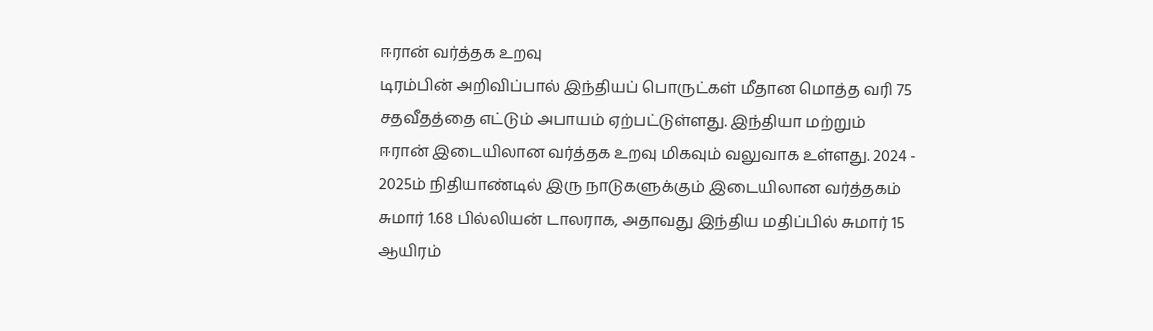ஈரான் வர்த்தக உறவு
டிரம்பின் அறிவிப்பால் இந்தியப் பொருட்கள் மீதான மொத்த வரி 75 சதவீதத்தை எட்டும் அபாயம் ஏற்பட்டுள்ளது. இந்தியா மற்றும் ஈரான் இடையிலான வர்த்தக உறவு மிகவும் வலுவாக உள்ளது. 2024 - 2025ம் நிதியாண்டில் இரு நாடுகளுக்கும் இடையிலான வர்த்தகம் சுமார் 1.68 பில்லியன் டாலராக, அதாவது இந்திய மதிப்பில் சுமார் 15 ஆயிரம்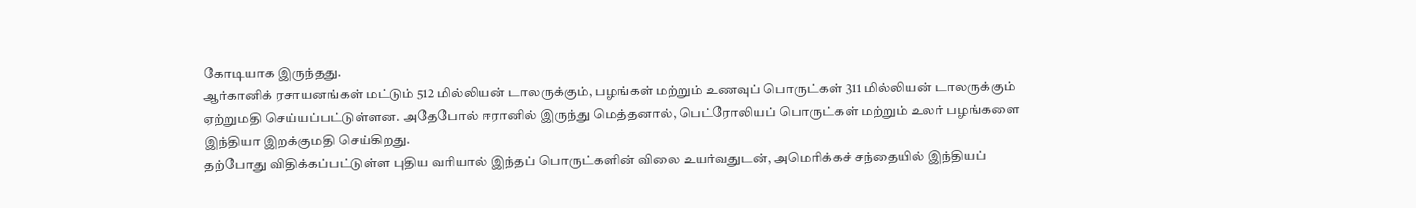கோடியாக இருந்தது.
ஆர்கானிக் ரசாயனங்கள் மட்டும் 512 மில்லியன் டாலருக்கும், பழங்கள் மற்றும் உணவுப் பொருட்கள் 311 மில்லியன் டாலருக்கும் ஏற்றுமதி செய்யப்பட்டுள்ளன. அதேபோல் ஈரானில் இருந்து மெத்தனால், பெட்ரோலியப் பொருட்கள் மற்றும் உலர் பழங்களை இந்தியா இறக்குமதி செய்கிறது.
தற்போது விதிக்கப்பட்டுள்ள புதிய வரியால் இந்தப் பொருட்களின் விலை உயர்வதுடன், அமெரிக்கச் சந்தையில் இந்தியப்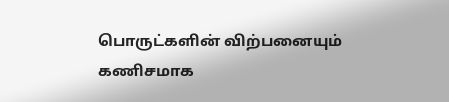பொருட்களின் விற்பனையும் கணிசமாக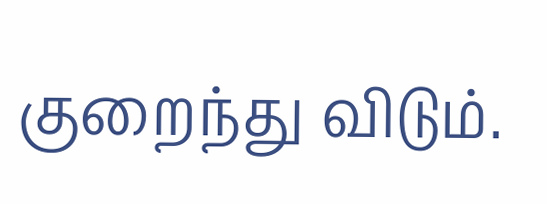குறைந்து விடும்.